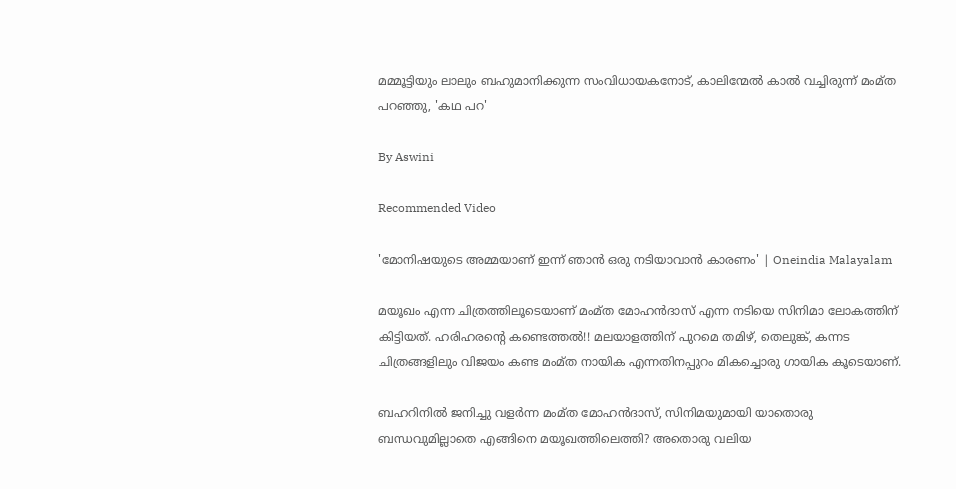മമ്മൂട്ടിയും ലാലും ബഹുമാനിക്കുന്ന സംവിധായകനോട്, കാലിന്മേല്‍ കാല്‍ വച്ചിരുന്ന് മംമ്ത പറഞ്ഞു, 'കഥ പറ'

By Aswini

Recommended Video

'മോനിഷയുടെ അമ്മയാണ് ഇന്ന് ഞാന്‍ ഒരു നടിയാവാന്‍ കാരണം' | Oneindia Malayalam

മയൂഖം എന്ന ചിത്രത്തിലൂടെയാണ് മംമ്ത മോഹന്‍ദാസ് എന്ന നടിയെ സിനിമാ ലോകത്തിന് കിട്ടിയത്. ഹരിഹരന്റെ കണ്ടെത്തല്‍!! മലയാളത്തിന് പുറമെ തമിഴ്, തെലുങ്ക്, കന്നട ചിത്രങ്ങളിലും വിജയം കണ്ട മംമ്ത നായിക എന്നതിനപ്പുറം മികച്ചൊരു ഗായിക കൂടെയാണ്.

ബഹറിനില്‍ ജനിച്ചു വളര്‍ന്ന മംമ്ത മോഹന്‍ദാസ്, സിനിമയുമായി യാതൊരു ബന്ധവുമില്ലാതെ എങ്ങിനെ മയൂഖത്തിലെത്തി? അതൊരു വലിയ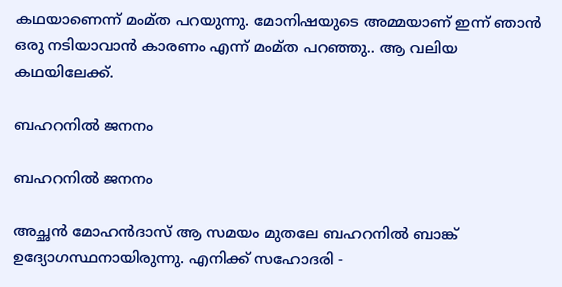കഥയാണെന്ന് മംമ്ത പറയുന്നു. മോനിഷയുടെ അമ്മയാണ് ഇന്ന് ഞാന്‍ ഒരു നടിയാവാന്‍ കാരണം എന്ന് മംമ്ത പറഞ്ഞു.. ആ വലിയ കഥയിലേക്ക്.

ബഹറനില്‍ ജനനം

ബഹറനില്‍ ജനനം

അച്ഛന്‍ മോഹന്‍ദാസ് ആ സമയം മുതലേ ബഹറനില്‍ ബാങ്ക് ഉദ്യോഗസ്ഥനായിരുന്നു. എനിക്ക് സഹോദരി -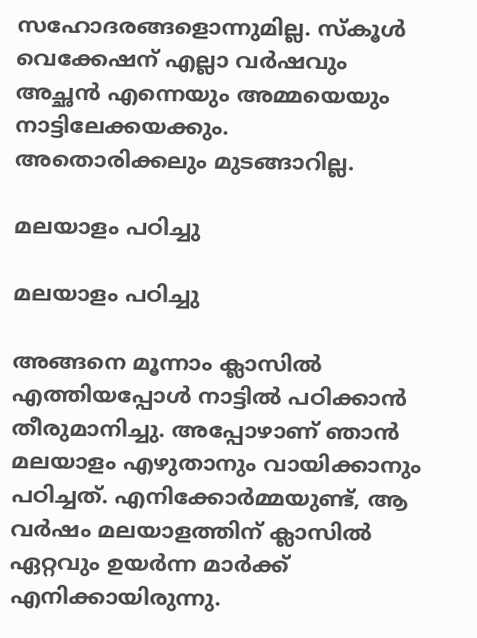സഹോദരങ്ങളൊന്നുമില്ല. സ്‌കൂള്‍ വെക്കേഷന് എല്ലാ വര്‍ഷവും അച്ഛന്‍ എന്നെയും അമ്മയെയും നാട്ടിലേക്കയക്കും. അതൊരിക്കലും മുടങ്ങാറില്ല.

മലയാളം പഠിച്ചു

മലയാളം പഠിച്ചു

അങ്ങനെ മൂന്നാം ക്ലാസില്‍ എത്തിയപ്പോള്‍ നാട്ടില്‍ പഠിക്കാന്‍ തീരുമാനിച്ചു. അപ്പോഴാണ് ഞാന്‍ മലയാളം എഴുതാനും വായിക്കാനും പഠിച്ചത്. എനിക്കോര്‍മ്മയുണ്ട്, ആ വര്‍ഷം മലയാളത്തിന് ക്ലാസില്‍ ഏറ്റവും ഉയര്‍ന്ന മാര്‍ക്ക് എനിക്കായിരുന്നു.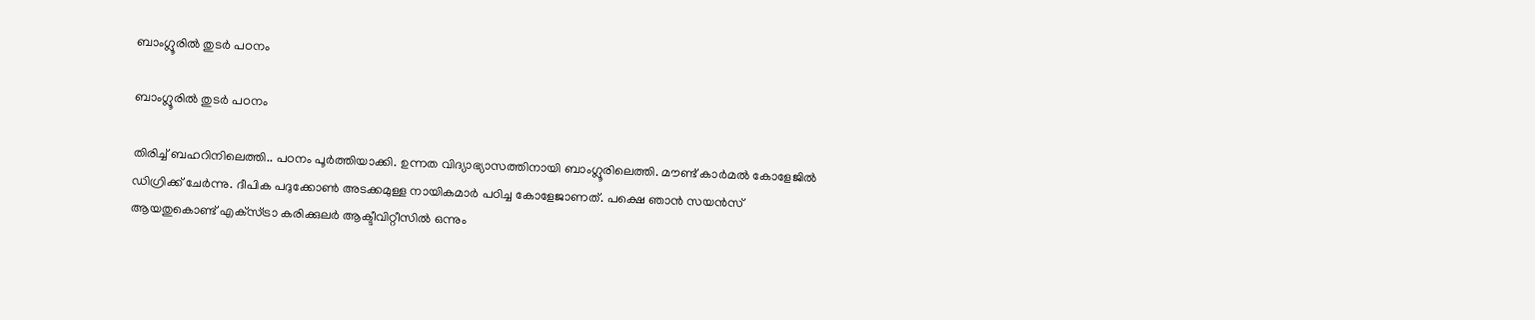ബാംഗ്ലൂരില്‍ തുടര്‍ പഠനം

ബാംഗ്ലൂരില്‍ തുടര്‍ പഠനം

തിരിച്ച് ബഹറിനിലെത്തി.. പഠനം പൂര്‍ത്തിയാക്കി. ഉന്നത വിദ്യാഭ്യാസത്തിനായി ബാംഗ്ലൂരിലെത്തി. മൗണ്ട് കാര്‍മല്‍ കോളേജില്‍ ഡിഗ്രിക്ക് ചേര്‍ന്നു. ദീപിക പദുക്കോണ്‍ അടക്കമുള്ള നായികമാര്‍ പഠിച്ച കോളേജാണത്. പക്ഷെ ഞാന്‍ സയന്‍സ് ആയതുകൊണ്ട് എക്‌സ്ട്രാ കരിക്കുലര്‍ ആക്ടീവിറ്റീസില്‍ ഒന്നും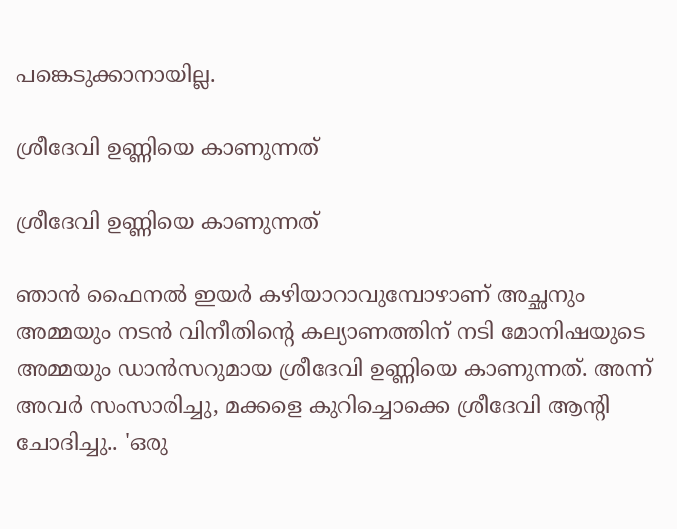പങ്കെടുക്കാനായില്ല.

ശ്രീദേവി ഉണ്ണിയെ കാണുന്നത്

ശ്രീദേവി ഉണ്ണിയെ കാണുന്നത്

ഞാന്‍ ഫൈനല്‍ ഇയര്‍ കഴിയാറാവുമ്പോഴാണ് അച്ഛനും അമ്മയും നടന്‍ വിനീതിന്റെ കല്യാണത്തിന് നടി മോനിഷയുടെ അമ്മയും ഡാന്‍സറുമായ ശ്രീദേവി ഉണ്ണിയെ കാണുന്നത്. അന്ന് അവര്‍ സംസാരിച്ചു, മക്കളെ കുറിച്ചൊക്കെ ശ്രീദേവി ആന്റി ചോദിച്ചു.. 'ഒരു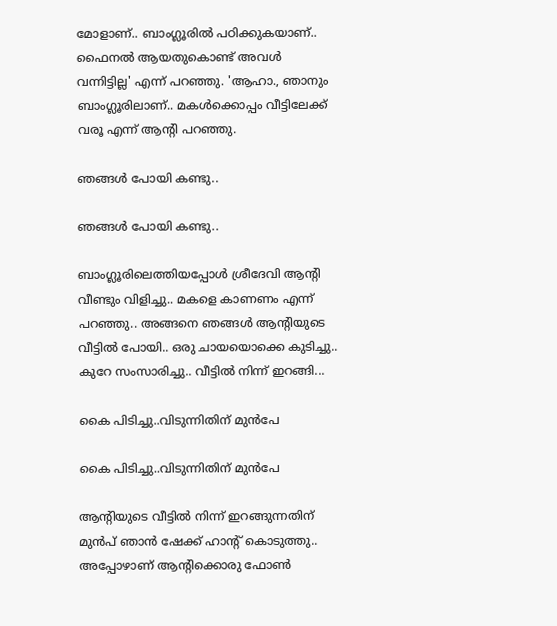മോളാണ്.. ബാംഗ്ലൂരില്‍ പഠിക്കുകയാണ്.. ഫൈനല്‍ ആയതുകൊണ്ട് അവള്‍ വന്നിട്ടില്ല' എന്ന് പറഞ്ഞു. 'ആഹാ., ഞാനും ബാംഗ്ലൂരിലാണ്.. മകള്‍ക്കൊപ്പം വീട്ടിലേക്ക് വരൂ എന്ന് ആന്റി പറഞ്ഞു.

ഞങ്ങള്‍ പോയി കണ്ടു..

ഞങ്ങള്‍ പോയി കണ്ടു..

ബാംഗ്ലൂരിലെത്തിയപ്പോള്‍ ശ്രീദേവി ആന്റി വീണ്ടും വിളിച്ചു.. മകളെ കാണണം എന്ന് പറഞ്ഞു.. അങ്ങനെ ഞങ്ങള്‍ ആന്റിയുടെ വീട്ടില്‍ പോയി.. ഒരു ചായയൊക്കെ കുടിച്ചു.. കുറേ സംസാരിച്ചു.. വീട്ടില്‍ നിന്ന് ഇറങ്ങി...

കൈ പിടിച്ചു..വിടുന്നിതിന് മുന്‍പേ

കൈ പിടിച്ചു..വിടുന്നിതിന് മുന്‍പേ

ആന്റിയുടെ വീട്ടില്‍ നിന്ന് ഇറങ്ങുന്നതിന് മുന്‍പ് ഞാന്‍ ഷേക്ക് ഹാന്റ് കൊടുത്തു.. അപ്പോഴാണ് ആന്റിക്കൊരു ഫോണ്‍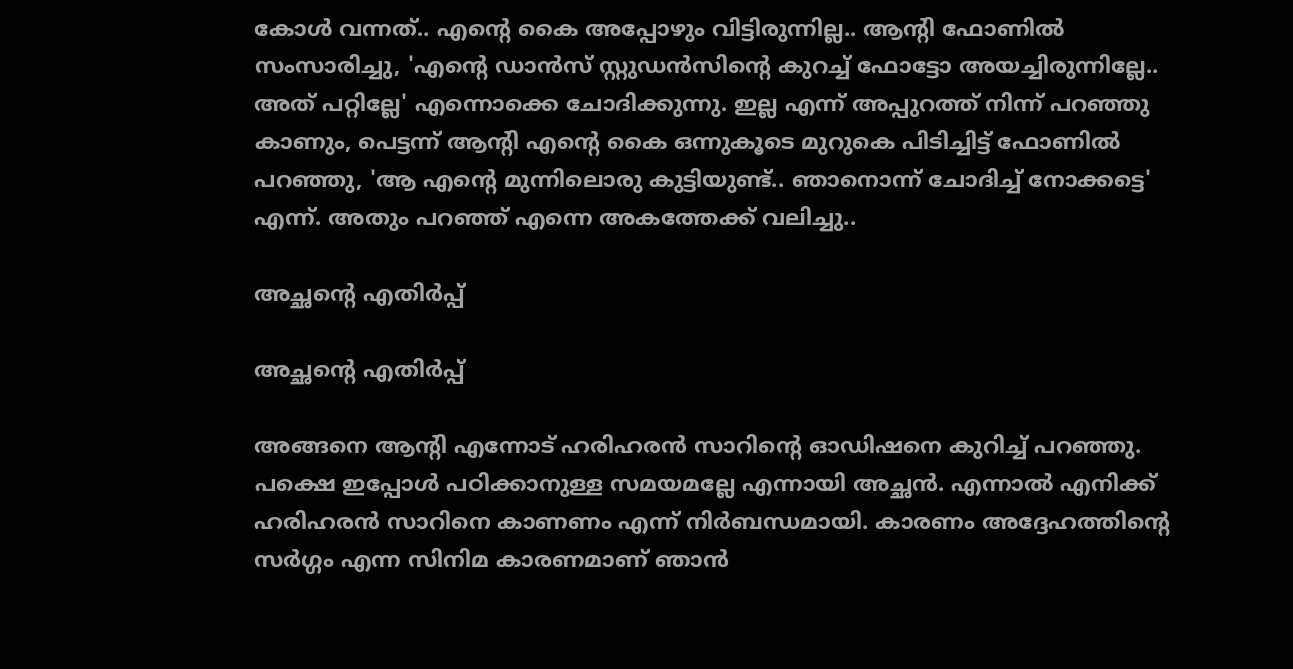കോള്‍ വന്നത്.. എന്റെ കൈ അപ്പോഴും വിട്ടിരുന്നില്ല.. ആന്റി ഫോണില്‍ സംസാരിച്ചു, 'എന്റെ ഡാന്‍സ് സ്റ്റുഡന്‍സിന്റെ കുറച്ച് ഫോട്ടോ അയച്ചിരുന്നില്ലേ.. അത് പറ്റില്ലേ' എന്നൊക്കെ ചോദിക്കുന്നു. ഇല്ല എന്ന് അപ്പുറത്ത് നിന്ന് പറഞ്ഞു കാണും, പെട്ടന്ന് ആന്റി എന്റെ കൈ ഒന്നുകൂടെ മുറുകെ പിടിച്ചിട്ട് ഫോണില്‍ പറഞ്ഞു, 'ആ എന്റെ മുന്നിലൊരു കുട്ടിയുണ്ട്.. ഞാനൊന്ന് ചോദിച്ച് നോക്കട്ടെ' എന്ന്. അതും പറഞ്ഞ് എന്നെ അകത്തേക്ക് വലിച്ചു..

അച്ഛന്റെ എതിര്‍പ്പ്

അച്ഛന്റെ എതിര്‍പ്പ്

അങ്ങനെ ആന്റി എന്നോട് ഹരിഹരന്‍ സാറിന്റെ ഓഡിഷനെ കുറിച്ച് പറഞ്ഞു. പക്ഷെ ഇപ്പോള്‍ പഠിക്കാനുള്ള സമയമല്ലേ എന്നായി അച്ഛന്‍. എന്നാല്‍ എനിക്ക് ഹരിഹരന്‍ സാറിനെ കാണണം എന്ന് നിര്‍ബന്ധമായി. കാരണം അദ്ദേഹത്തിന്റെ സര്‍ഗ്ഗം എന്ന സിനിമ കാരണമാണ് ഞാന്‍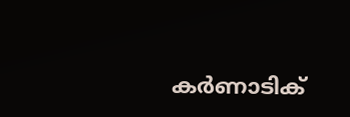കര്‍ണാടിക്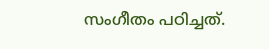സംഗീതം പഠിച്ചത്.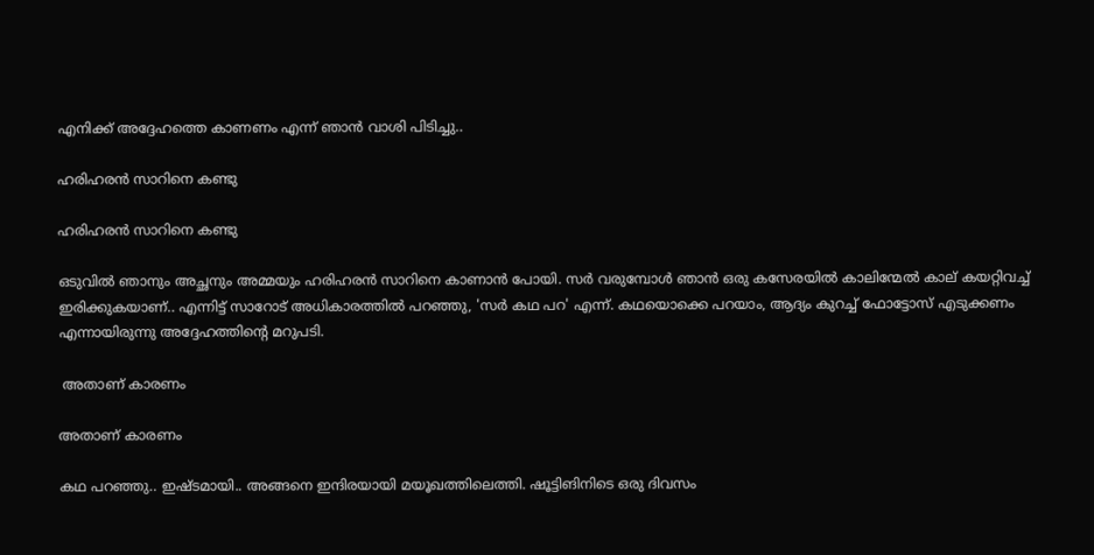എനിക്ക് അദ്ദേഹത്തെ കാണണം എന്ന് ഞാന്‍ വാശി പിടിച്ചു..

ഹരിഹരന്‍ സാറിനെ കണ്ടു

ഹരിഹരന്‍ സാറിനെ കണ്ടു

ഒടുവില്‍ ഞാനും അച്ഛനും അമ്മയും ഹരിഹരന്‍ സാറിനെ കാണാന്‍ പോയി. സര്‍ വരുമ്പോള്‍ ഞാന്‍ ഒരു കസേരയില്‍ കാലിന്മേല്‍ കാല് കയറ്റിവച്ച് ഇരിക്കുകയാണ്.. എന്നിട്ട് സാറോട് അധികാരത്തില്‍ പറഞ്ഞു, 'സര്‍ കഥ പറ' എന്ന്. കഥയൊക്കെ പറയാം, ആദ്യം കുറച്ച് ഫോട്ടോസ് എടുക്കണം എന്നായിരുന്നു അദ്ദേഹത്തിന്റെ മറുപടി.

 അതാണ് കാരണം

അതാണ് കാരണം

കഥ പറഞ്ഞു.. ഇഷ്ടമായി.. അങ്ങനെ ഇന്ദിരയായി മയൂഖത്തിലെത്തി. ഷൂട്ടിങിനിടെ ഒരു ദിവസം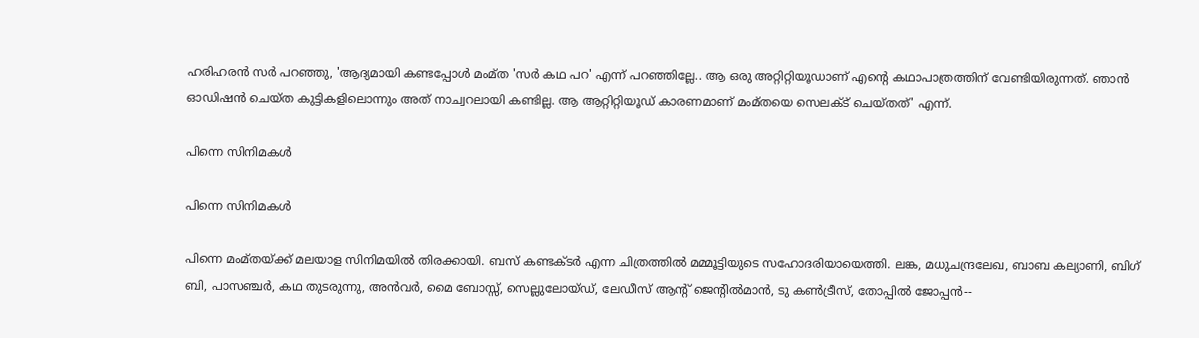ഹരിഹരന്‍ സര്‍ പറഞ്ഞു, 'ആദ്യമായി കണ്ടപ്പോള്‍ മംമ്ത 'സര്‍ കഥ പറ' എന്ന് പറഞ്ഞില്ലേ.. ആ ഒരു അറ്റിറ്റിയൂഡാണ് എന്റെ കഥാപാത്രത്തിന് വേണ്ടിയിരുന്നത്. ഞാന്‍ ഓഡിഷന്‍ ചെയ്ത കുട്ടികളിലൊന്നും അത് നാച്വറലായി കണ്ടില്ല. ആ ആറ്റിറ്റിയൂഡ് കാരണമാണ് മംമ്തയെ സെലക്ട് ചെയ്തത്' എന്ന്.

പിന്നെ സിനിമകള്‍

പിന്നെ സിനിമകള്‍

പിന്നെ മംമ്തയ്ക്ക് മലയാള സിനിമയില്‍ തിരക്കായി. ബസ് കണ്ടക്ടര്‍ എന്ന ചിത്രത്തില്‍ മമ്മൂട്ടിയുടെ സഹോദരിയായെത്തി. ലങ്ക, മധുചന്ദ്രലേഖ, ബാബ കല്യാണി, ബിഗ് ബി, പാസഞ്ചര്‍, കഥ തുടരുന്നു, അന്‍വര്‍, മൈ ബോസ്സ്, സെല്ലുലോയ്ഡ്, ലേഡീസ് ആന്റ് ജെന്റില്‍മാന്‍, ടു കണ്‍ട്രീസ്, തോപ്പില്‍ ജോപ്പന്‍--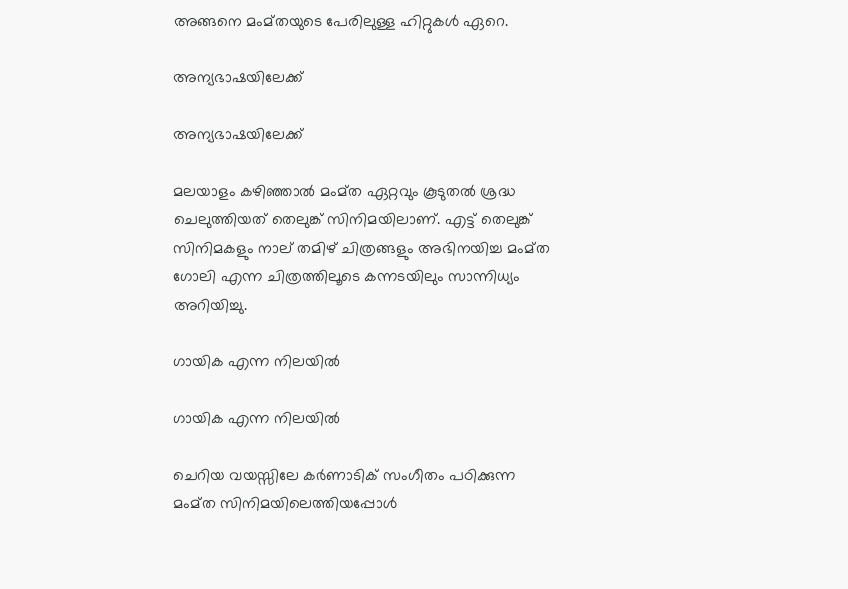അങ്ങനെ മംമ്തയുടെ പേരിലുള്ള ഹിറ്റുകള്‍ ഏറെ.

അന്യഭാഷയിലേക്ക്

അന്യഭാഷയിലേക്ക്

മലയാളം കഴിഞ്ഞാല്‍ മംമ്ത ഏറ്റവും കൂടുതല്‍ ശ്രദ്ധ ചെലുത്തിയത് തെലുങ്ക് സിനിമയിലാണ്. എട്ട് തെലുങ്ക് സിനിമകളും നാല് തമിഴ് ചിത്രങ്ങളും അഭിനയിച്ച മംമ്ത ഗോലി എന്ന ചിത്രത്തിലൂടെ കന്നടയിലും സാന്നിധ്യം അറിയിച്ചു.

ഗായിക എന്ന നിലയില്‍

ഗായിക എന്ന നിലയില്‍

ചെറിയ വയസ്സിലേ കര്‍ണാടിക് സംഗീതം പഠിക്കുന്ന മംമ്ത സിനിമയിലെത്തിയപ്പോള്‍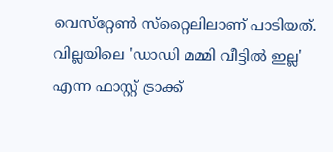വെസ്‌റ്റേണ്‍ സ്‌റ്റൈലിലാണ് പാടിയത്. വില്ലയിലെ 'ഡാഡി മമ്മി വീട്ടില്‍ ഇല്ല' എന്ന ഫാസ്റ്റ് ട്രാക്ക്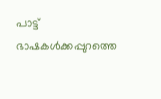പാട്ട് ഭാഷകള്‍ക്കപ്പുറത്തെ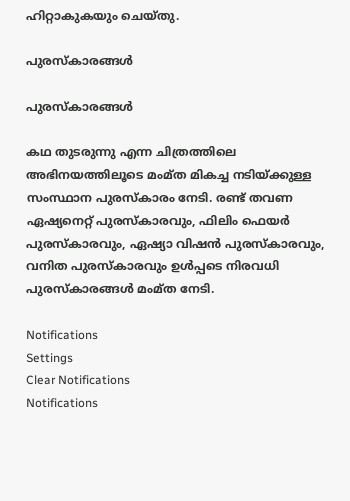ഹിറ്റാകുകയും ചെയ്തു.

പുരസ്‌കാരങ്ങള്‍

പുരസ്‌കാരങ്ങള്‍

കഥ തുടരുന്നു എന്ന ചിത്രത്തിലെ അഭിനയത്തിലൂടെ മംമ്ത മികച്ച നടിയ്ക്കുള്ള സംസ്ഥാന പുരസ്‌കാരം നേടി. രണ്ട് തവണ ഏഷ്യനെറ്റ് പുരസ്‌കാരവും, ഫിലിം ഫെയര്‍ പുരസ്‌കാരവും, ഏഷ്യാ വിഷന്‍ പുരസ്‌കാരവും, വനിത പുരസ്‌കാരവും ഉള്‍പ്പടെ നിരവധി പുരസ്‌കാരങ്ങള്‍ മംമ്ത നേടി.

Notifications
Settings
Clear Notifications
Notifications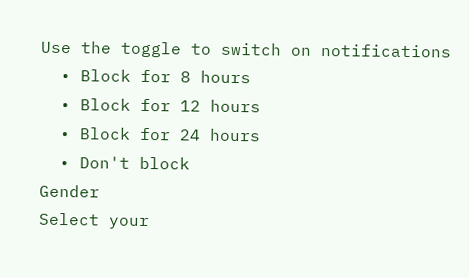Use the toggle to switch on notifications
  • Block for 8 hours
  • Block for 12 hours
  • Block for 24 hours
  • Don't block
Gender
Select your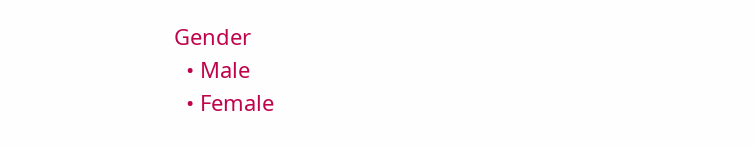Gender
  • Male
  • Female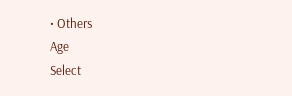• Others
Age
Select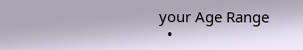your Age Range
  •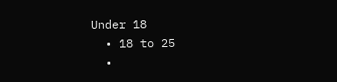Under 18
  • 18 to 25
  •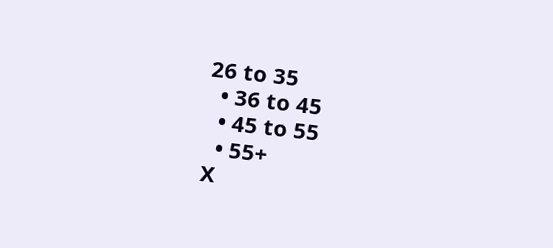26 to 35
  • 36 to 45
  • 45 to 55
  • 55+
X